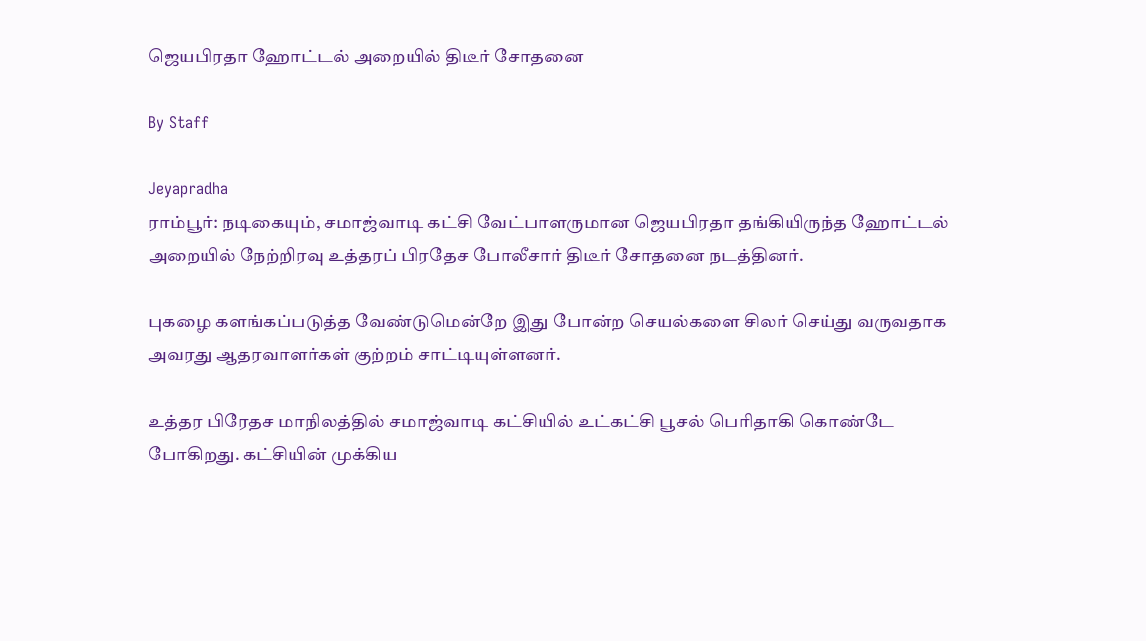ஜெயபிரதா ஹோட்டல் அறையில் திடீர் சோதனை

By Staff

Jeyapradha
ராம்பூர்: நடிகையும், சமாஜ்வாடி கட்சி வேட்பாளருமான ஜெயபிரதா தங்கியிருந்த ஹோட்டல் அறையில் நேற்றிரவு உத்தரப் பிரதேச போலீசார் திடீர் சோதனை நடத்தினர்.

புகழை களங்கப்படுத்த வேண்டுமென்றே இது போன்ற செயல்களை சிலர் செய்து வருவதாக அவரது ஆதரவாளர்கள் குற்றம் சாட்டியுள்ளனர்.

உத்தர பிரேதச மாநிலத்தில் சமாஜ்வாடி கட்சியில் உட்கட்சி பூசல் பெரிதாகி கொண்டே போகிறது. கட்சியின் முக்கிய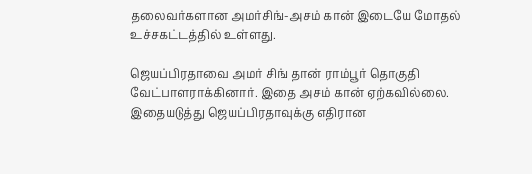தலைவர்களான அமர்சிங்-அசம் கான் இடையே மோதல் உச்சகட்டத்தில் உள்ளது.

ஜெயப்பிரதாவை அமர் சிங் தான் ராம்பூர் தொகுதி வேட்பாளராக்கினார். இதை அசம் கான் ஏற்கவில்லை. இதையடுத்து ஜெயப்பிரதாவுக்கு எதிரான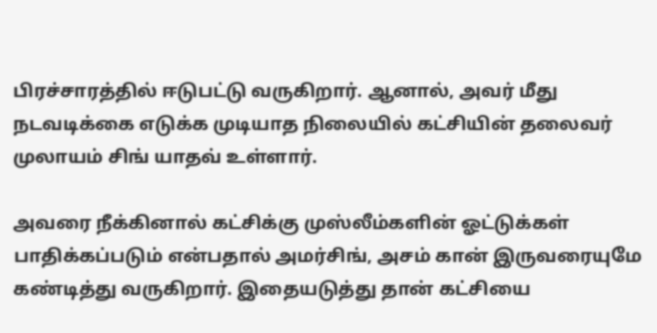பிரச்சாரத்தில் ஈடுபட்டு வருகிறார். ஆனால், அவர் மீது நடவடிக்கை எடுக்க முடியாத நிலையில் கட்சியின் தலைவர் முலாயம் சிங் யாதவ் உள்ளார்.

அவரை நீக்கினால் கட்சிக்கு முஸ்லீம்களின் ஓட்டுக்கள் பாதிக்கப்படும் என்பதால் அமர்சிங், அசம் கான் இருவரையுமே கண்டித்து வருகிறார். இதையடுத்து தான் கட்சியை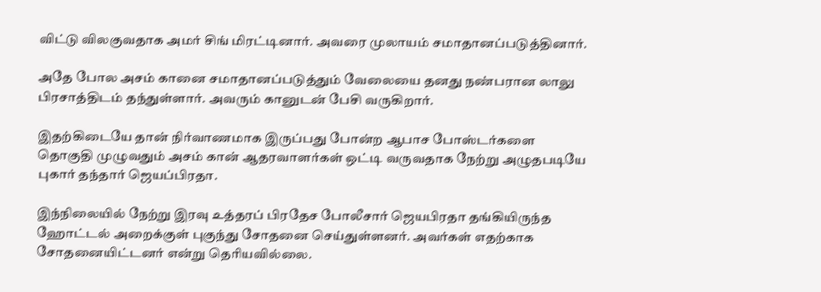விட்டு விலகுவதாக அமர் சிங் மிரட்டினார். அவரை முலாயம் சமாதானப்படுத்தினார்.

அதே போல அசம் கானை சமாதானப்படுத்தும் வேலையை தனது நண்பரான லாலு பிரசாத்திடம் தந்துள்ளார். அவரும் கானுடன் பேசி வருகிறார்.

இதற்கிடையே தான் நிர்வாணமாக இருப்பது போன்ற ஆபாச போஸ்டர்களை தொகுதி முழுவதும் அசம் கான் ஆதரவாளர்கள் ஒட்டி வருவதாக நேற்று அழுதபடியே புகார் தந்தார் ஜெயப்பிரதா.

இந்நிலையில் நேற்று இரவு உத்தரப் பிரதேச போலீசார் ஜெயபிரதா தங்கியிருந்த ஹோட்டல் அறைக்குள் புகுந்து சோதனை செய்துள்ளனர். அவர்கள் எதற்காக சோதனையிட்டனர் என்று தெரியவில்லை.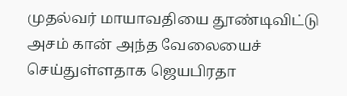முதல்வர் மாயாவதியை தூண்டிவிட்டு அசம் கான் அந்த வேலையைச் செய்துள்ளதாக ஜெயபிரதா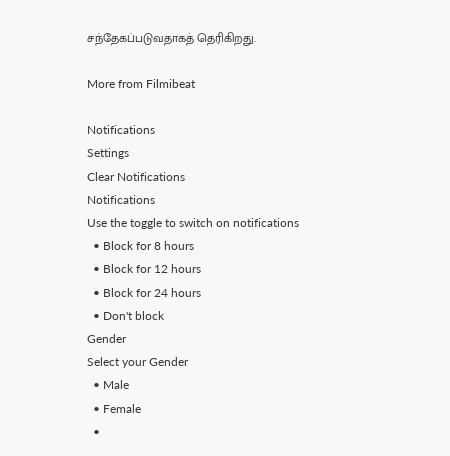சந்தேகப்படுவதாகத் தெரிகிறது.

More from Filmibeat

Notifications
Settings
Clear Notifications
Notifications
Use the toggle to switch on notifications
  • Block for 8 hours
  • Block for 12 hours
  • Block for 24 hours
  • Don't block
Gender
Select your Gender
  • Male
  • Female
  •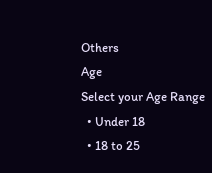Others
Age
Select your Age Range
  • Under 18
  • 18 to 25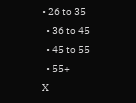• 26 to 35
  • 36 to 45
  • 45 to 55
  • 55+
X